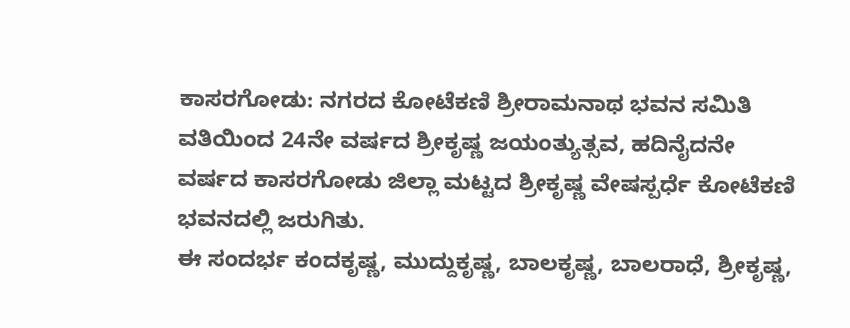ಕಾಸರಗೋಡು: ನಗರದ ಕೋಟೆಕಣಿ ಶ್ರೀರಾಮನಾಥ ಭವನ ಸಮಿತಿ ವತಿಯಿಂದ 24ನೇ ವರ್ಷದ ಶ್ರೀಕೃಷ್ಣ ಜಯಂತ್ಯುತ್ಸವ, ಹದಿನೈದನೇ ವರ್ಷದ ಕಾಸರಗೋಡು ಜಿಲ್ಲಾ ಮಟ್ಟದ ಶ್ರೀಕೃಷ್ಣ ವೇಷಸ್ಪರ್ಧೆ ಕೋಟೆಕಣಿ ಭವನದಲ್ಲಿ ಜರುಗಿತು.
ಈ ಸಂದರ್ಭ ಕಂದಕೃಷ್ಣ, ಮುದ್ದುಕೃಷ್ಣ, ಬಾಲಕೃಷ್ಣ, ಬಾಲರಾಧೆ, ಶ್ರೀಕೃಷ್ಣ,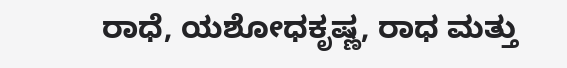ರಾಧೆ, ಯಶೋಧಕೃಷ್ಣ, ರಾಧ ಮತ್ತು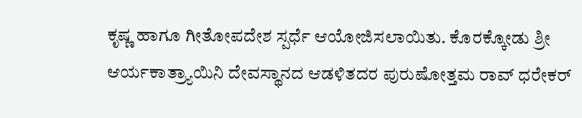ಕೃಷ್ಣ ಹಾಗೂ ಗೀತೋಪದೇಶ ಸ್ಪರ್ಧೆ ಆಯೋಜಿಸಲಾಯಿತು. ಕೊರಕ್ಕೋಡು ಶ್ರೀ ಆರ್ಯಕಾತ್ರ್ಯಾಯಿನಿ ದೇವಸ್ಥಾನದ ಆಡಳಿತದರ ಪುರುಷೋತ್ತಮ ರಾವ್ ಧರೇಕರ್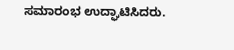ಸಮಾರಂಭ ಉದ್ಘಾಟಿಸಿದರು.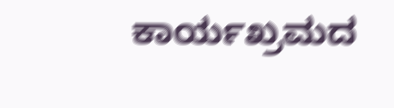ಕಾರ್ಯಖ್ರಮದ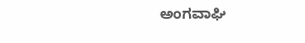ಅಂಗವಾಘಿ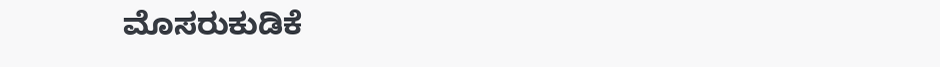ಮೊಸರುಕುಡಿಕೆ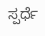ಸ್ಪರ್ಧೆ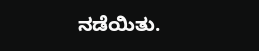ನಡೆಯಿತು.